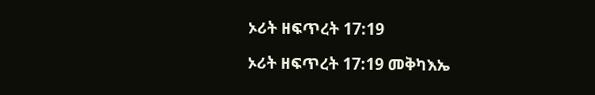ኦሪት ዘፍጥረት 17:19

ኦሪት ዘፍጥረት 17:19 መቅካእኤ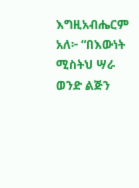እግዚአብሔርም አለ፦ “በእውነት ሚስትህ ሣራ ወንድ ልጅን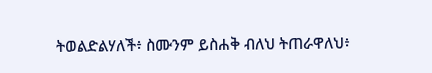ትወልድልሃለች፥ ስሙንም ይስሐቅ ብለህ ትጠራዋለህ፥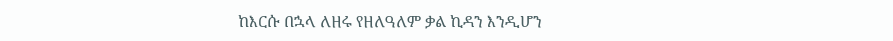ከእርሱ በኋላ ለዘሩ የዘለዓለም ቃል ኪዳን እንዲሆን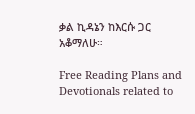ቃል ኪዳኔን ከእርሱ ጋር አቆማለሁ።

Free Reading Plans and Devotionals related to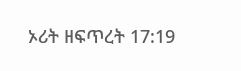ኦሪት ዘፍጥረት 17:19